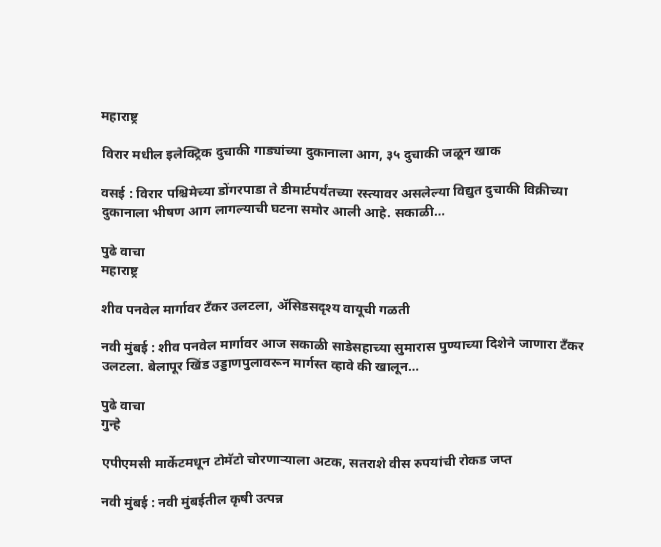महाराष्ट्र

विरार मधील इलेक्ट्रिक दुचाकी गाड्यांच्या दुकानाला आग, ३५ दुचाकी जळून खाक

वसई : विरार पश्चिमेच्या डोंगरपाडा ते डीमार्टपर्यंतच्या रस्त्यावर असलेल्या विद्युत दुचाकी विक्रीच्या दुकानाला भीषण आग लागल्याची घटना समोर आली आहे. सकाळी…

पुढे वाचा
महाराष्ट्र

शीव पनवेल मार्गावर टँकर उलटला, अ‍ॅसिडसदृश्य वायूची गळती

नवी मुंबई : शीव पनवेल मार्गावर आज सकाळी साडेसहाच्या सुमारास पुण्याच्या दिशेने जाणारा टँकर उलटला. बेलापूर खिंड उड्डाणपुलावरून मार्गस्त व्हावे की खालून…

पुढे वाचा
गुन्हे

एपीएमसी मार्केटमधून टोमॅटो चोरणाऱ्याला अटक, सतराशे वीस रुपयांची रोकड जप्त

नवी मुंबई : नवी मुंबईतील कृषी उत्पन्न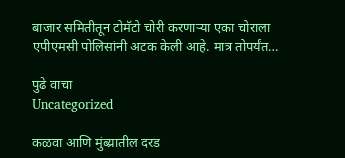बाजार समितीतून टोमॅटो चोरी करणाऱ्या एका चोराला एपीएमसी पोलिसांनी अटक केली आहे. मात्र तोपर्यंत…

पुढे वाचा
Uncategorized

कळवा आणि मुंब्य्रातील दरड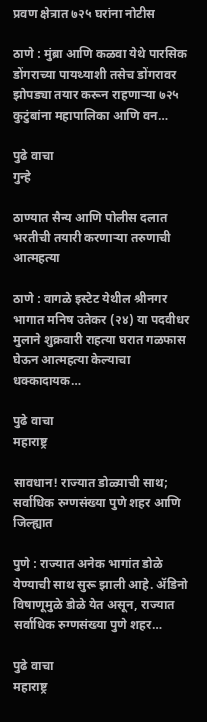प्रवण क्षेत्रात ७२५ घरांना नोटीस

ठाणे : मुंब्रा आणि कळवा येथे पारसिक डोंगराच्या पायथ्याशी तसेच डोंगरावर झोपड्या तयार करून राहणाऱ्या ७२५ कुटुंबांना महापालिका आणि वन…

पुढे वाचा
गुन्हे

ठाण्यात सैन्य आणि पोलीस दलात भरतीची तयारी करणाऱ्या तरुणाची आत्महत्या

ठाणे : वागळे इस्टेट येथील श्रीनगर भागात मनिष उतेकर (२४) या पदवीधर मुलाने शुक्रवारी राहत्या घरात गळफास घेऊन आत्महत्या केल्याचा धक्कादायक…

पुढे वाचा
महाराष्ट्र

सावधान! राज्यात डोळ्याची साथ; सर्वाधिक रुग्णसंख्या पुणे शहर आणि जिल्ह्यात

पुणे : राज्यात अनेक भागांत डोळे येण्याची साथ सुरू झाली आहे. ॲडिनो विषाणूमुळे डोळे येत असून, राज्यात सर्वाधिक रुग्णसंख्या पुणे शहर…

पुढे वाचा
महाराष्ट्र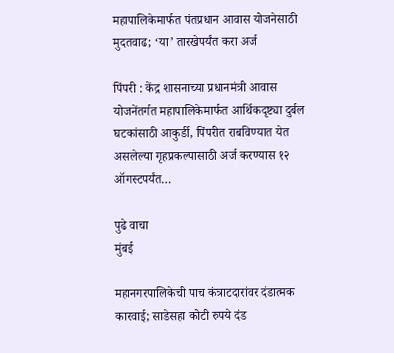महापालिकेमार्फत पंतप्रधान आवास योजनेसाठी मुदतवाढ; ‘या’ तारखेपर्यंत करा अर्ज

पिंपरी : केंद्र शासनाच्या प्रधानमंत्री आवास योजनेंतर्गत महापालिकेमार्फत आर्थिकदृष्ट्या दुर्बल घटकांसाठी आकुर्डी, पिंपरीत राबविण्यात येत असलेल्या गृहप्रकल्पासाठी अर्ज करण्यास १२ ऑगस्टपर्यंत…

पुढे वाचा
मुंबई

महानगरपालिकेची पाच कंत्राटदारांवर दंडात्मक कारवाई; साडेसहा कोटी रुपये दंड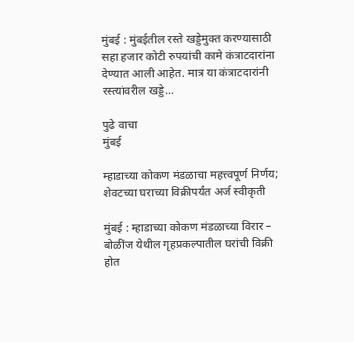मुंबई : मुंबईतील रस्ते खड्डेमुक्त करण्यासाठी सहा हजार कोटी रुपयांची कामे कंत्राटदारांना देण्यात आली आहेत. मात्र या कंत्राटदारांनी रस्त्यांवरील खड्डे…

पुढे वाचा
मुंबई

म्हाडाच्या कोकण मंडळाचा महत्त्वपूर्ण निर्णय; शेवटच्या घराच्या विक्रीपर्यंत अर्ज स्वीकृती

मुंबई : म्हाडाच्या कोकण मंडळाच्या विरार – बोळींज येथील गृहप्रकल्पातील घरांची विक्री होत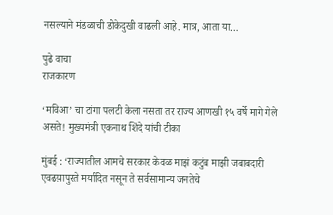नसल्याने मंडळाची डोकेदुखी वाढली आहे. मात्र, आता या…

पुढे वाचा
राजकारण

‘मविआ’ चा टांगा पलटी केला नसता तर राज्य आणखी १५ वर्षे मागे गेले असते! मुख्यमंत्री एकनाथ शिंदे यांची टीका

मुंबई : ‘राज्यातील आमचे सरकार केवळ माझं कटुंब माझी जबाबदारी एवढय़ापुरते मर्यादित नसून ते सर्वसामान्य जनतेचे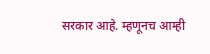सरकार आहे. म्हणूनच आम्ही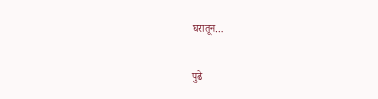घरातून…

पुढे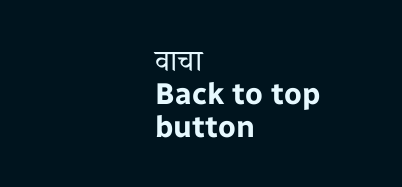वाचा
Back to top button